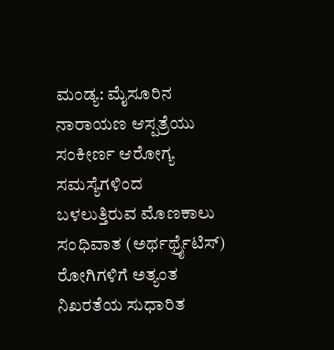ಮಂಡ್ಯ: ಮೈಸೂರಿನ ನಾರಾಯಣ ಆಸ್ಪತ್ರೆಯು ಸಂಕೀರ್ಣ ಆರೋಗ್ಯ ಸಮಸ್ಯೆಗಳಿಂದ ಬಳಲುತ್ತಿರುವ ಮೊಣಕಾಲು ಸಂಧಿವಾತ (ಅರ್ಥರ್ಥ್ರೈಟಿಸ್) ರೋಗಿಗಳಿಗೆ ಅತ್ಯಂತ ನಿಖರತೆಯ ಸುಧಾರಿತ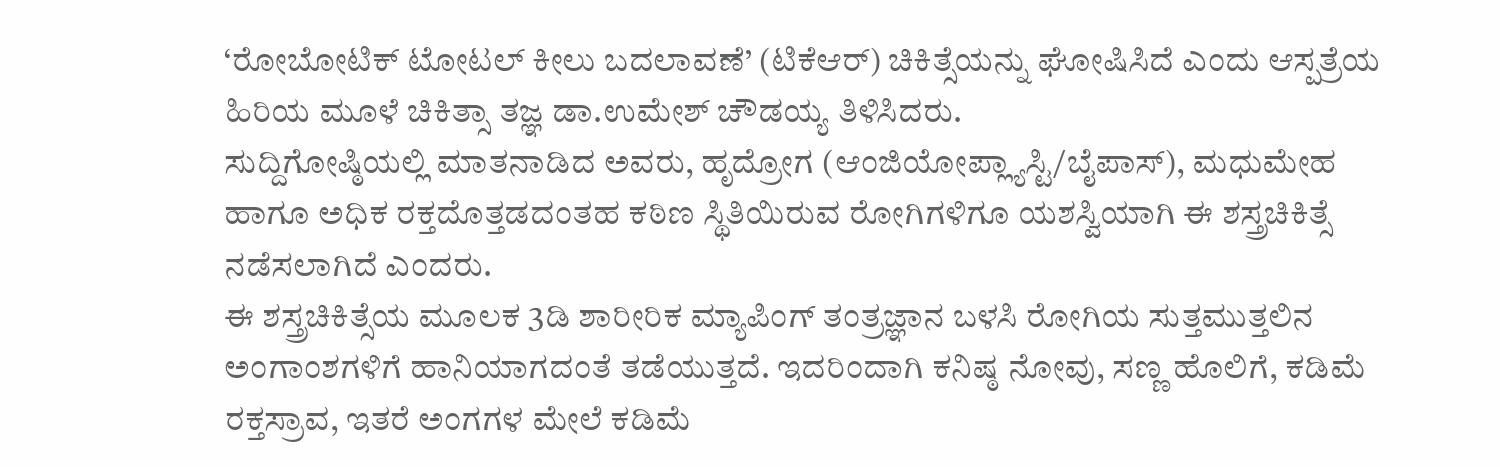‘ರೋಬೋಟಿಕ್ ಟೋಟಲ್ ಕೀಲು ಬದಲಾವಣೆ’ (ಟಿಕೆಆರ್) ಚಿಕಿತ್ಸೆಯನ್ನು ಘೋಷಿಸಿದೆ ಎಂದು ಆಸ್ಪತ್ರೆಯ ಹಿರಿಯ ಮೂಳೆ ಚಿಕಿತ್ಸಾ ತಜ್ಞ ಡಾ.ಉಮೇಶ್ ಚೌಡಯ್ಯ ತಿಳಿಸಿದರು.
ಸುದ್ದಿಗೋಷ್ಠಿಯಲ್ಲಿ ಮಾತನಾಡಿದ ಅವರು, ಹೃದ್ರೋಗ (ಆಂಜಿಯೋಪ್ಲ್ಯಾಸ್ಟಿ/ಬೈಪಾಸ್), ಮಧುಮೇಹ ಹಾಗೂ ಅಧಿಕ ರಕ್ತದೊತ್ತಡದಂತಹ ಕಠಿಣ ಸ್ಥಿತಿಯಿರುವ ರೋಗಿಗಳಿಗೂ ಯಶಸ್ವಿಯಾಗಿ ಈ ಶಸ್ತ್ರಚಿಕಿತ್ಸೆ ನಡೆಸಲಾಗಿದೆ ಎಂದರು.
ಈ ಶಸ್ತ್ರಚಿಕಿತ್ಸೆಯ ಮೂಲಕ 3ಡಿ ಶಾರೀರಿಕ ಮ್ಯಾಪಿಂಗ್ ತಂತ್ರಜ್ಞಾನ ಬಳಸಿ ರೋಗಿಯ ಸುತ್ತಮುತ್ತಲಿನ ಅಂಗಾಂಶಗಳಿಗೆ ಹಾನಿಯಾಗದಂತೆ ತಡೆಯುತ್ತದೆ. ಇದರಿಂದಾಗಿ ಕನಿಷ್ಠ ನೋವು, ಸಣ್ಣ ಹೊಲಿಗೆ, ಕಡಿಮೆ ರಕ್ತಸ್ರಾವ, ಇತರೆ ಅಂಗಗಳ ಮೇಲೆ ಕಡಿಮೆ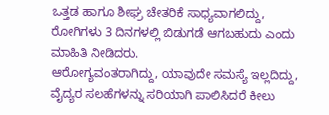ಒತ್ತಡ ಹಾಗೂ ಶೀಘ್ರ ಚೇತರಿಕೆ ಸಾಧ್ಯವಾಗಲಿದ್ದು, ರೋಗಿಗಳು 3 ದಿನಗಳಲ್ಲಿ ಬಿಡುಗಡೆ ಆಗಬಹುದು ಎಂದು ಮಾಹಿತಿ ನೀಡಿದರು.
ಆರೋಗ್ಯವಂತರಾಗಿದ್ದು, ಯಾವುದೇ ಸಮಸ್ಯೆ ಇಲ್ಲದಿದ್ದು, ವೈದ್ಯರ ಸಲಹೆಗಳನ್ನು ಸರಿಯಾಗಿ ಪಾಲಿಸಿದರೆ ಕೀಲು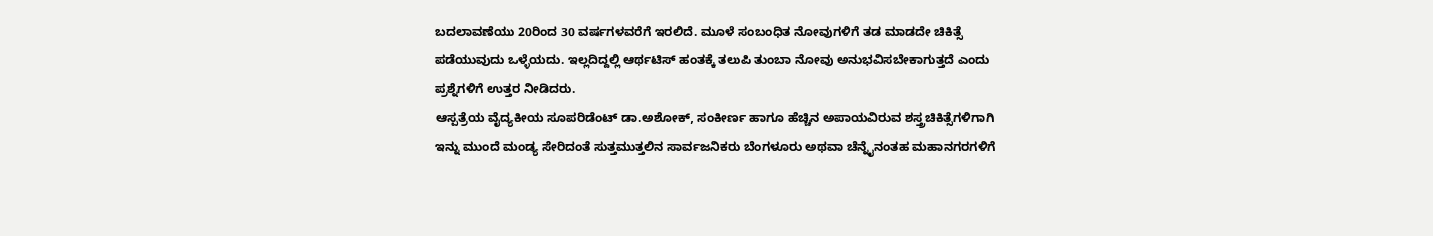ಬದಲಾವಣೆಯು 20ರಿಂದ 30 ವರ್ಷಗಳವರೆಗೆ ಇರಲಿದೆ. ಮೂಳೆ ಸಂಬಂಧಿತ ನೋವುಗಳಿಗೆ ತಡ ಮಾಡದೇ ಚಿಕಿತ್ಸೆ ಪಡೆಯುವುದು ಒಳ್ಳೆಯದು. ಇಲ್ಲದಿದ್ದಲ್ಲಿ ಆರ್ಥಟಿಸ್ ಹಂತಕ್ಕೆ ತಲುಪಿ ತುಂಬಾ ನೋವು ಅನುಭವಿಸಬೇಕಾಗುತ್ತದೆ ಎಂದು ಪ್ರಶ್ನೆಗಳಿಗೆ ಉತ್ತರ ನೀಡಿದರು.
ಆಸ್ಪತ್ರೆಯ ವೈದ್ಯಕೀಯ ಸೂಪರಿಡೆಂಟ್ ಡಾ.ಅಶೋಕ್, ಸಂಕೀರ್ಣ ಹಾಗೂ ಹೆಚ್ಚಿನ ಅಪಾಯವಿರುವ ಶಸ್ತ್ರಚಿಕಿತ್ಸೆಗಳಿಗಾಗಿ ಇನ್ನು ಮುಂದೆ ಮಂಡ್ಯ ಸೇರಿದಂತೆ ಸುತ್ತಮುತ್ತಲಿನ ಸಾರ್ವಜನಿಕರು ಬೆಂಗಳೂರು ಅಥವಾ ಚೆನ್ನೈನಂತಹ ಮಹಾನಗರಗಳಿಗೆ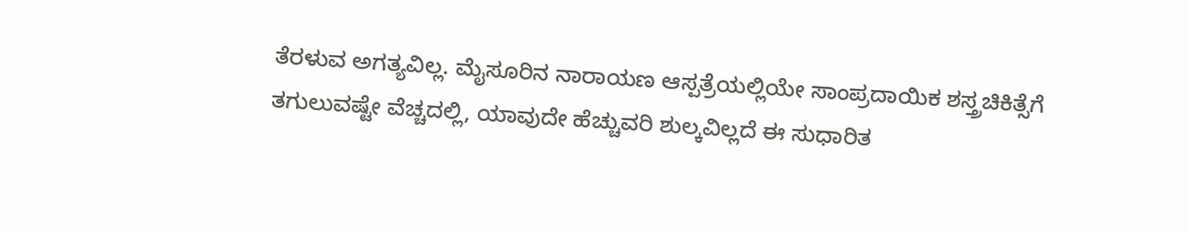ತೆರಳುವ ಅಗತ್ಯವಿಲ್ಲ. ಮೈಸೂರಿನ ನಾರಾಯಣ ಆಸ್ಪತ್ರೆಯಲ್ಲಿಯೇ ಸಾಂಪ್ರದಾಯಿಕ ಶಸ್ತ್ರಚಿಕಿತ್ಸೆಗೆ ತಗುಲುವಷ್ಟೇ ವೆಚ್ಚದಲ್ಲಿ, ಯಾವುದೇ ಹೆಚ್ಚುವರಿ ಶುಲ್ಕವಿಲ್ಲದೆ ಈ ಸುಧಾರಿತ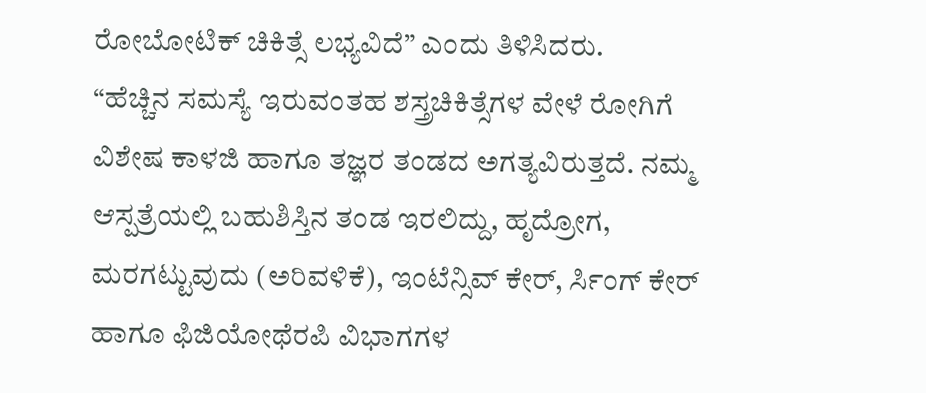ರೋಬೋಟಿಕ್ ಚಿಕಿತ್ಸೆ ಲಭ್ಯವಿದೆ” ಎಂದು ತಿಳಿಸಿದರು.
“ಹೆಚ್ಚಿನ ಸಮಸ್ಯೆ ಇರುವಂತಹ ಶಸ್ತ್ರಚಿಕಿತ್ಸೆಗಳ ವೇಳೆ ರೋಗಿಗೆ ವಿಶೇಷ ಕಾಳಜಿ ಹಾಗೂ ತಜ್ಞರ ತಂಡದ ಅಗತ್ಯವಿರುತ್ತದೆ. ನಮ್ಮ ಆಸ್ಪತ್ರೆಯಲ್ಲಿ ಬಹುಶಿಸ್ತಿನ ತಂಡ ಇರಲಿದ್ದು, ಹೃದ್ರೋಗ, ಮರಗಟ್ಟುವುದು (ಅರಿವಳಿಕೆ), ಇಂಟೆನ್ಸಿವ್ ಕೇರ್, ರ್ಸಿಂಗ್ ಕೇರ್ ಹಾಗೂ ಫಿಜಿಯೋಥೆರಪಿ ವಿಭಾಗಗಳ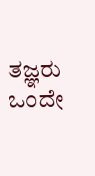ತಜ್ಞರು ಒಂದೇ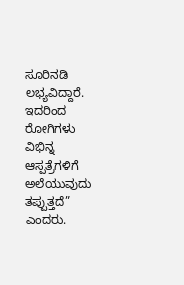ಸೂರಿನಡಿ ಲಭ್ಯವಿದ್ದಾರೆ. ಇದರಿಂದ ರೋಗಿಗಳು ವಿಭಿನ್ನ ಆಸ್ಪತ್ರೆಗಳಿಗೆ ಅಲೆಯುವುದು ತಪ್ಪುತ್ತದೆ” ಎಂದರು.